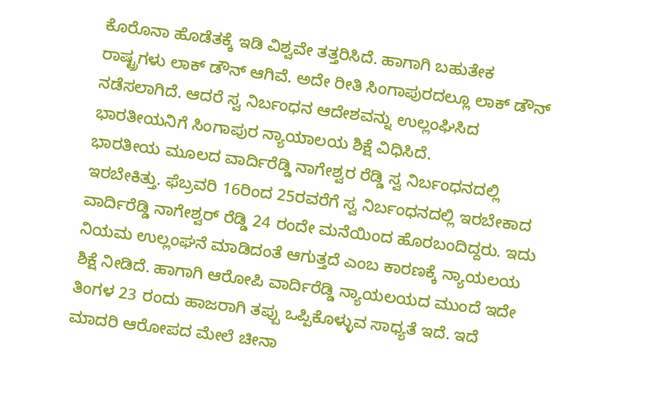ಕೊರೊನಾ ಹೊಡೆತಕ್ಕೆ ಇಡಿ ವಿಶ್ವವೇ ತತ್ತರಿಸಿದೆ. ಹಾಗಾಗಿ ಬಹುತೇಕ ರಾಷ್ಟ್ರಗಳು ಲಾಕ್ ಡೌನ್ ಆಗಿವೆ. ಅದೇ ರೀತಿ ಸಿಂಗಾಪುರದಲ್ಲೂ ಲಾಕ್ ಡೌನ್ ನಡೆಸಲಾಗಿದೆ. ಆದರೆ ಸ್ವ ನಿರ್ಬಂಧನ ಆದೇಶವನ್ನು ಉಲ್ಲಂಘಿಸಿದ ಭಾರತೀಯನಿಗೆ ಸಿಂಗಾಪುರ ನ್ಯಾಯಾಲಯ ಶಿಕ್ಷೆ ವಿಧಿಸಿದೆ.
ಭಾರತೀಯ ಮೂಲದ ವಾರ್ದಿರೆಡ್ಡಿ ನಾಗೇಶ್ವರ ರೆಡ್ಡಿ ಸ್ವ ನಿರ್ಬಂಧನದಲ್ಲಿ ಇರಬೇಕಿತ್ತು. ಫೆಬ್ರವರಿ 16ರಿಂದ 25ರವರೆಗೆ ಸ್ವ ನಿರ್ಬಂಧನದಲ್ಲಿ ಇರಬೇಕಾದ ವಾರ್ದಿರೆಡ್ಡಿ ನಾಗೇಶ್ವರ್ ರೆಡ್ಡಿ 24 ರಂದೇ ಮನೆಯಿಂದ ಹೊರಬಂದಿದ್ದರು. ಇದು ನಿಯಮ ಉಲ್ಲಂಘನೆ ಮಾಡಿದಂತೆ ಆಗುತ್ತದೆ ಎಂಬ ಕಾರಣಕ್ಕೆ ನ್ಯಾಯಲಯ ಶಿಕ್ಷೆ ನೀಡಿದೆ. ಹಾಗಾಗಿ ಆರೋಪಿ ವಾರ್ದಿರೆಡ್ಡಿ ನ್ಯಾಯಲಯದ ಮುಂದೆ ಇದೇ ತಿಂಗಳ 23 ರಂದು ಹಾಜರಾಗಿ ತಪ್ಪು ಒಪ್ಪಿಕೊಳ್ಳುವ ಸಾಧ್ಯತೆ ಇದೆ. ಇದೆ ಮಾದರಿ ಆರೋಪದ ಮೇಲೆ ಚೀನಾ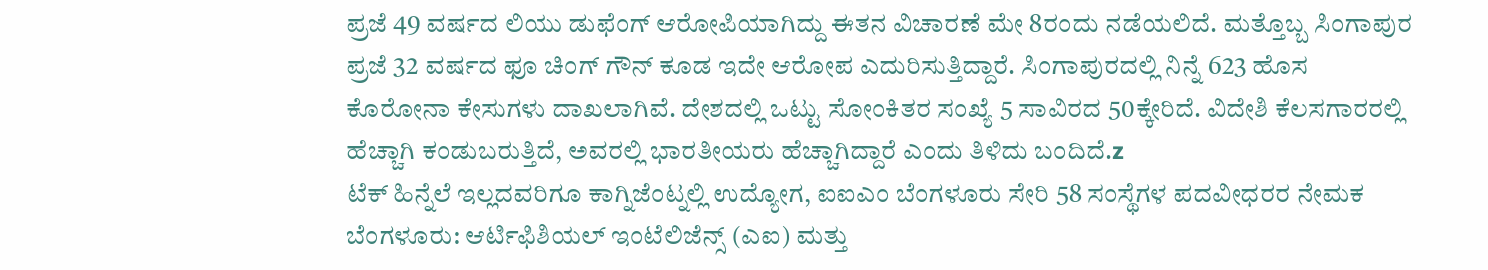ಪ್ರಜೆ 49 ವರ್ಷದ ಲಿಯು ಡುಫೆಂಗ್ ಆರೋಪಿಯಾಗಿದ್ದು ಈತನ ವಿಚಾರಣೆ ಮೇ 8ರಂದು ನಡೆಯಲಿದೆ. ಮತ್ತೊಬ್ಬ ಸಿಂಗಾಪುರ ಪ್ರಜೆ 32 ವರ್ಷದ ಫೂ ಚಿಂಗ್ ಗೌನ್ ಕೂಡ ಇದೇ ಆರೋಪ ಎದುರಿಸುತ್ತಿದ್ದಾರೆ. ಸಿಂಗಾಪುರದಲ್ಲಿ ನಿನ್ನೆ 623 ಹೊಸ ಕೊರೋನಾ ಕೇಸುಗಳು ದಾಖಲಾಗಿವೆ. ದೇಶದಲ್ಲಿ ಒಟ್ಟು ಸೋಂಕಿತರ ಸಂಖ್ಯೆ 5 ಸಾವಿರದ 50ಕ್ಕೇರಿದೆ. ವಿದೇಶಿ ಕೆಲಸಗಾರರಲ್ಲಿ ಹೆಚ್ಚಾಗಿ ಕಂಡುಬರುತ್ತಿದೆ, ಅವರಲ್ಲಿ ಭಾರತೀಯರು ಹೆಚ್ಚಾಗಿದ್ದಾರೆ ಎಂದು ತಿಳಿದು ಬಂದಿದೆ.z
ಟೆಕ್ ಹಿನ್ನೆಲೆ ಇಲ್ಲದವರಿಗೂ ಕಾಗ್ನಿಜೆಂಟ್ನಲ್ಲಿ ಉದ್ಯೋಗ, ಐಐಎಂ ಬೆಂಗಳೂರು ಸೇರಿ 58 ಸಂಸ್ಥೆಗಳ ಪದವೀಧರರ ನೇಮಕ
ಬೆಂಗಳೂರು: ಆರ್ಟಿಫಿಶಿಯಲ್ ಇಂಟೆಲಿಜೆನ್ಸ್ (ಎಐ) ಮತ್ತು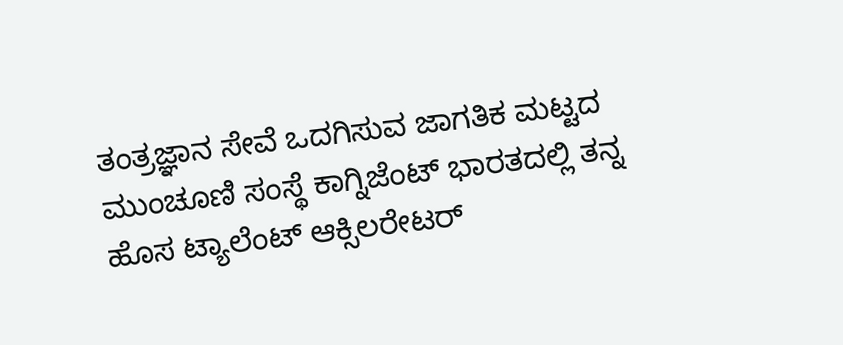ತಂತ್ರಜ್ಞಾನ ಸೇವೆ ಒದಗಿಸುವ ಜಾಗತಿಕ ಮಟ್ಟದ ಮುಂಚೂಣಿ ಸಂಸ್ಥೆ ಕಾಗ್ನಿಜೆಂಟ್ ಭಾರತದಲ್ಲಿ ತನ್ನ ಹೊಸ ಟ್ಯಾಲೆಂಟ್ ಆಕ್ಸಿಲರೇಟರ್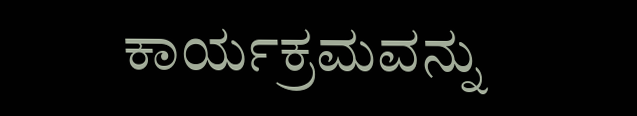ಕಾರ್ಯಕ್ರಮವನ್ನು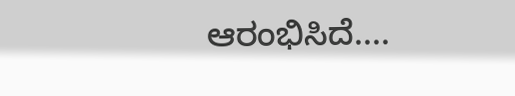ಆರಂಭಿಸಿದೆ....